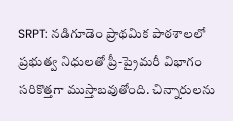SRPT: నడిగూడెం ప్రాథమిక పాఠశాలలో ప్రభుత్వ నిధులతో ప్రీ-ప్రైమరీ విభాగం సరికొత్తగా ముస్తాబవుతోంది. చిన్నారులను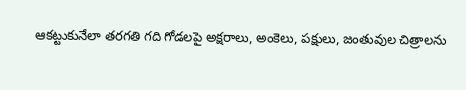ఆకట్టుకునేలా తరగతి గది గోడలపై అక్షరాలు, అంకెలు, పక్షులు, జంతువుల చిత్రాలను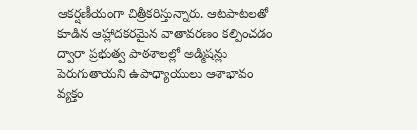ఆకర్షణీయంగా చిత్రీకరిస్తున్నారు. ఆటపాటలతో కూడిన ఆహ్లాదకరమైన వాతావరణం కల్పించడం ద్వారా ప్రభుత్వ పాఠశాలల్లో అడ్మిషన్లు పెరుగుతాయని ఉపాధ్యాయులు ఆశాభావం వ్యక్తం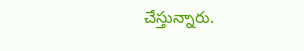చేస్తున్నారు.